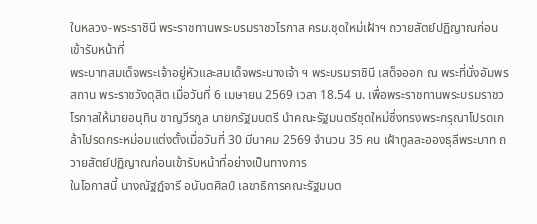ในหลวง-พระราชินี พระราชทานพระบรมราชวโรกาส ครม.ชุดใหม่เฝ้าฯ ถวายสัตย์ปฏิญาณก่อนเข้ารับหน้าที่
พระบาทสมเด็จพระเจ้าอยู่หัวและสมเด็จพระนางเจ้า ฯ พระบรมราชินี เสด็จออก ณ พระที่นั่งอัมพรสถาน พระราชวังดุสิต เมื่อวันที่ 6 เมษายน 2569 เวลา 18.54 น. เพื่อพระราชทานพระบรมราชวโรกาสให้นายอนุทิน ชาญวีรกูล นายกรัฐมนตรี นำคณะรัฐมนตรีชุดใหม่ซึ่งทรงพระกรุณาโปรดเกล้าโปรดกระหม่อมแต่งตั้งเมื่อวันที่ 30 มีนาคม 2569 จำนวน 35 คน เฝ้าทูลละอองธุลีพระบาท ถวายสัตย์ปฏิญาณก่อนเข้ารับหน้าที่อย่างเป็นทางการ
ในโอกาสนี้ นางณัฐฏ์จารี อนันตศิลป์ เลขาธิการคณะรัฐมนต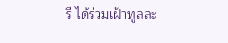รี ได้ร่วมเฝ้าทูลละ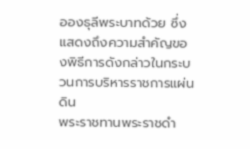อองธุลีพระบาทด้วย ซึ่งแสดงถึงความสำคัญของพิธีการดังกล่าวในกระบวนการบริหารราชการแผ่นดิน
พระราชทานพระราชดำ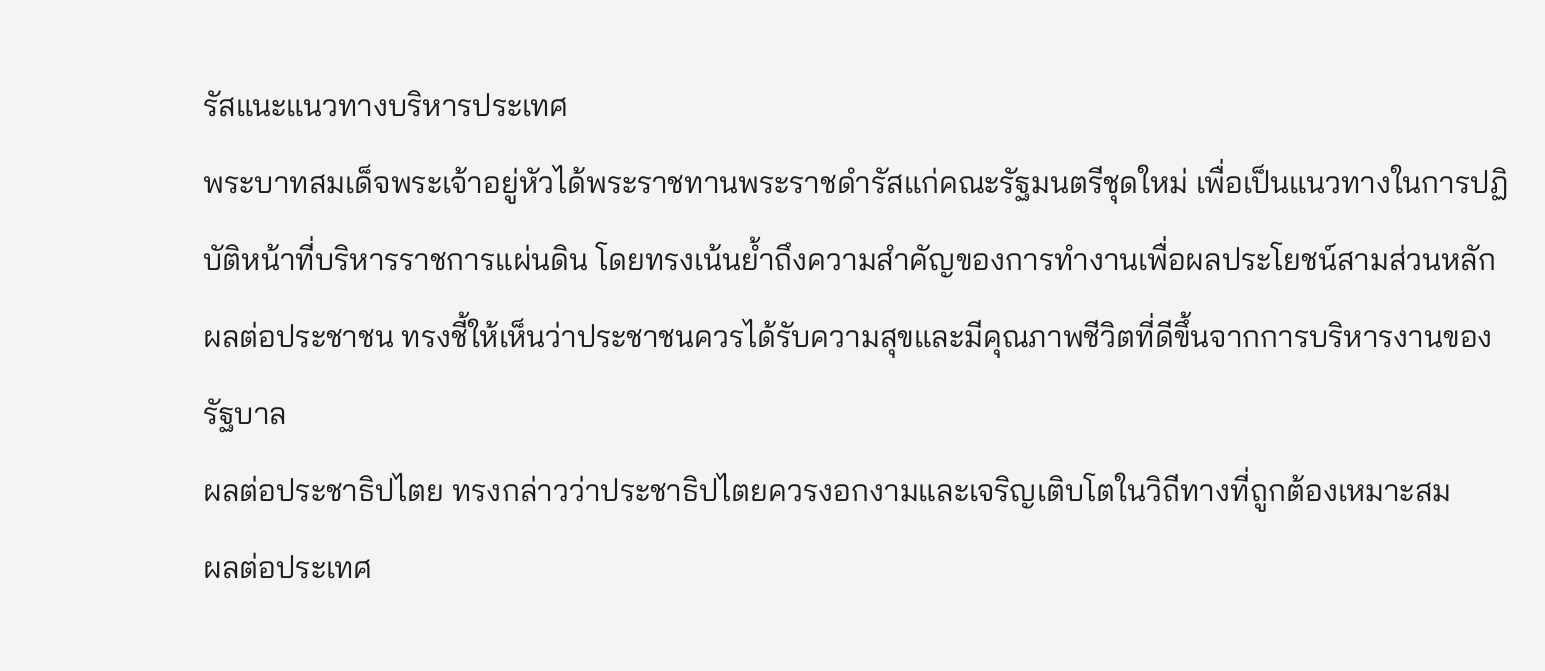รัสแนะแนวทางบริหารประเทศ
พระบาทสมเด็จพระเจ้าอยู่หัวได้พระราชทานพระราชดำรัสแก่คณะรัฐมนตรีชุดใหม่ เพื่อเป็นแนวทางในการปฏิบัติหน้าที่บริหารราชการแผ่นดิน โดยทรงเน้นย้ำถึงความสำคัญของการทำงานเพื่อผลประโยชน์สามส่วนหลัก
ผลต่อประชาชน ทรงชี้ให้เห็นว่าประชาชนควรได้รับความสุขและมีคุณภาพชีวิตที่ดีขึ้นจากการบริหารงานของรัฐบาล
ผลต่อประชาธิปไตย ทรงกล่าวว่าประชาธิปไตยควรงอกงามและเจริญเติบโตในวิถีทางที่ถูกต้องเหมาะสม
ผลต่อประเทศ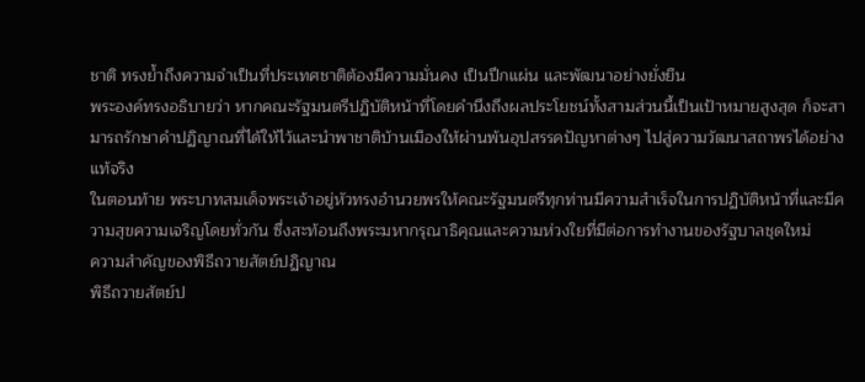ชาติ ทรงย้ำถึงความจำเป็นที่ประเทศชาติต้องมีความมั่นคง เป็นปึกแผ่น และพัฒนาอย่างยั่งยืน
พระองค์ทรงอธิบายว่า หากคณะรัฐมนตรีปฏิบัติหน้าที่โดยคำนึงถึงผลประโยชน์ทั้งสามส่วนนี้เป็นเป้าหมายสูงสุด ก็จะสามารถรักษาคำปฏิญาณที่ได้ให้ไว้และนำพาชาติบ้านเมืองให้ผ่านพ้นอุปสรรคปัญหาต่างๆ ไปสู่ความวัฒนาสถาพรได้อย่างแท้จริง
ในตอนท้าย พระบาทสมเด็จพระเจ้าอยู่หัวทรงอำนวยพรให้คณะรัฐมนตรีทุกท่านมีความสำเร็จในการปฏิบัติหน้าที่และมีความสุขความเจริญโดยทั่วกัน ซึ่งสะท้อนถึงพระมหากรุณาธิคุณและความห่วงใยที่มีต่อการทำงานของรัฐบาลชุดใหม่
ความสำคัญของพิธีถวายสัตย์ปฏิญาณ
พิธีถวายสัตย์ป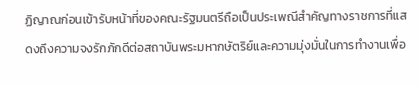ฏิญาณก่อนเข้ารับหน้าที่ของคณะรัฐมนตรีถือเป็นประเพณีสำคัญทางราชการที่แสดงถึงความจงรักภักดีต่อสถาบันพระมหากษัตริย์และความมุ่งมั่นในการทำงานเพื่อ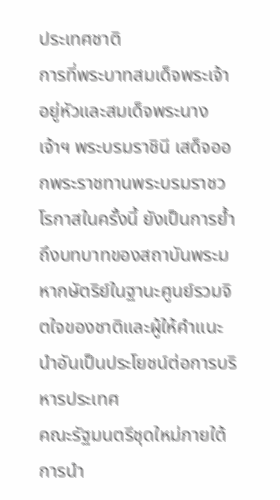ประเทศชาติ
การที่พระบาทสมเด็จพระเจ้าอยู่หัวและสมเด็จพระนางเจ้าฯ พระบรมราชินี เสด็จออกพระราชทานพระบรมราชวโรกาสในครั้งนี้ ยังเป็นการย้ำถึงบทบาทของสถาบันพระมหากษัตริย์ในฐานะศูนย์รวมจิตใจของชาติและผู้ให้คำแนะนำอันเป็นประโยชน์ต่อการบริหารประเทศ
คณะรัฐมนตรีชุดใหม่ภายใต้การนำ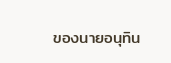ของนายอนุทิน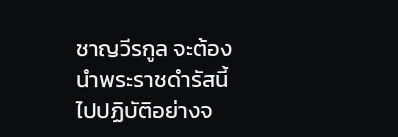ชาญวีรกูล จะต้องนำพระราชดำรัสนี้ไปปฏิบัติอย่างจ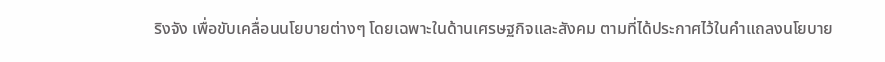ริงจัง เพื่อขับเคลื่อนนโยบายต่างๆ โดยเฉพาะในด้านเศรษฐกิจและสังคม ตามที่ได้ประกาศไว้ในคำแถลงนโยบาย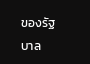ของรัฐบาล